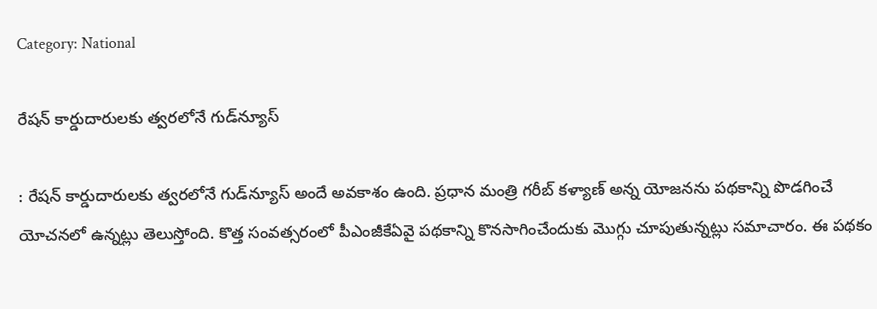Category: National

రేషన్ కార్డుదారులకు త్వరలోనే గుడ్‌న్యూస్

: రేషన్ కార్డుదారులకు త్వరలోనే గుడ్‌న్యూస్ అందే అవకాశం ఉంది. ప్రధాన మంత్రి గరీబ్ కళ్యాణ్ అన్న యోజనను పథకాన్ని పొడగించే యోచనలో ఉన్నట్లు తెలుస్తోంది. కొత్త సంవత్సరంలో పీఎంజీకేఏవై పథకాన్ని కొనసాగించేందుకు మొగ్గు చూపుతున్నట్లు సమాచారం. ఈ పథకం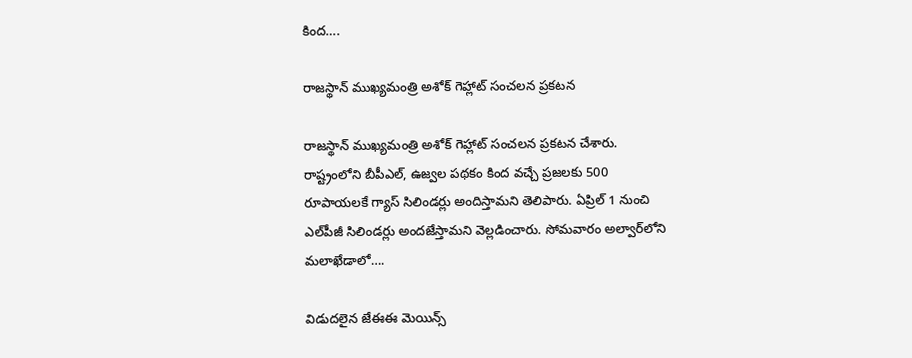కింద….

రాజస్థాన్ ముఖ్యమంత్రి అశోక్ గెహ్లాట్ సంచలన ప్రకటన

రాజస్థాన్ ముఖ్యమంత్రి అశోక్ గెహ్లాట్ సంచలన ప్రకటన చేశారు. రాష్ట్రంలోని బీపీఎల్, ఉజ్వల పథకం కింద వచ్చే ప్రజలకు 500 రూపాయలకే గ్యాస్ సిలిండర్లు అందిస్తామని తెలిపారు. ఏప్రిల్ 1 నుంచి ఎల్‌పీజీ సిలిండర్లు అందజేస్తామని వెల్లడించారు. సోమవారం అల్వార్‌లోని మలాఖేడాలో….

విడుదలైన జేఈఈ మెయిన్స్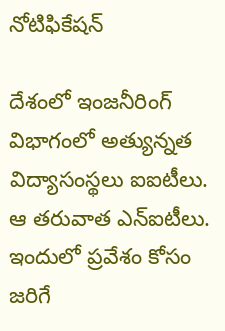నోటిఫికేషన్

దేశంలో ఇంజనీరింగ్ విభాగంలో అత్యున్నత విద్యాసంస్థలు ఐఐటీలు. ఆ తరువాత ఎన్ఐటీలు. ఇందులో ప్రవేశం కోసం జరిగే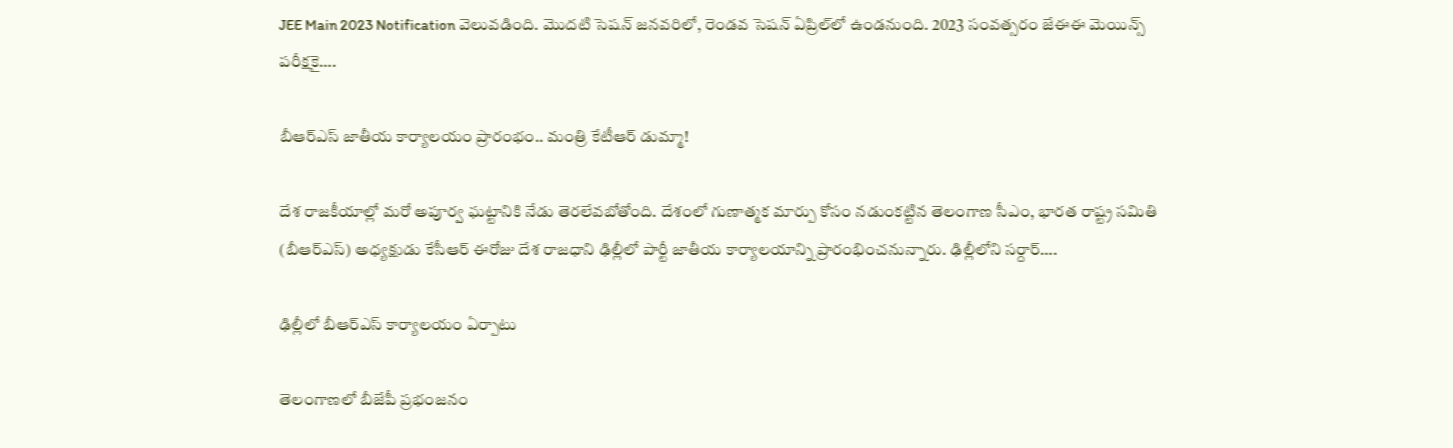JEE Main 2023 Notification వెలువడింది. మొదటి సెషన్ జనవరిలో, రెండవ సెషన్ ఏప్రిల్‌లో ఉండనుంది. 2023 సంవత్సరం జేఈఈ మెయిన్స్ పరీక్షకై….

బీఆర్‌ఎస్‌ జాతీయ కార్యాలయం ప్రారంభం.. మంత్రి కేటీఆర్ డుమ్మా!

దేశ రాజకీయాల్లో మరో అపూర్వ ఘట్టానికి నేడు తెరలేవబోతోంది. దేశంలో గుణాత్మక మార్పు కోసం నడుంకట్టిన తెలంగాణ సీఎం, భారత రాష్ట్ర సమితి (బీఆర్‌ఎస్‌) అధ్యక్షుడు కేసీఆర్ ఈరోజు దేశ రాజధాని ఢిల్లీలో పార్టీ జాతీయ కార్యాలయాన్ని ప్రారంభించనున్నారు. ఢిల్లీలోని సర్దార్….

ఢిల్లీలో బీఆర్ఎస్ కార్యాలయం ఏర్పాటు

తెలంగాణలో బీజేపీ ప్రభంజనం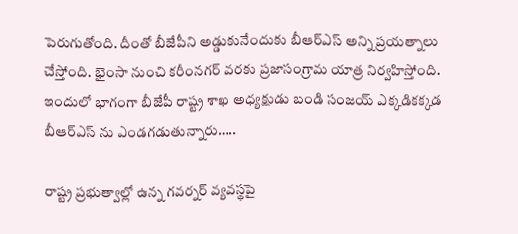పెరుగుతోంది. దీంతో బీజేపీని అడ్డుకునేందుకు బీఆర్ఎస్ అన్ని ప్రయత్నాలు చేస్తోంది. భైంసా నుంచి కరీంనగర్ వరకు ప్రజాసంగ్రామ యాత్ర నిర్వహిస్తోంది. ఇందులో భాగంగా బీజేపీ రాష్ట్ర శాఖ అధ్యక్షుడు బండి సంజయ్ ఎక్కడికక్కడ బీఆర్ఎస్ ను ఎండగడుతున్నారు…..

రాష్ట్ర ప్రభుత్వాల్లో ఉన్న గవర్నర్ వ్యవస్థపై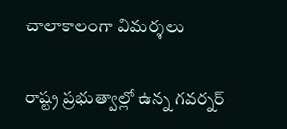చాలాకాలంగా విమర్శలు

రాష్ట్ర ప్రభుత్వాల్లో ఉన్న గవర్నర్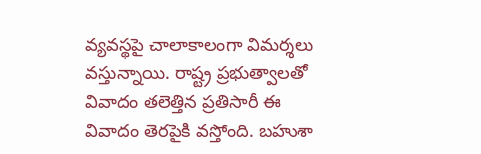వ్యవస్థపై చాలాకాలంగా విమర్శలు వస్తున్నాయి. రాష్ట్ర ప్రభుత్వాలతో వివాదం తలెత్తిన ప్రతిసారీ ఈ వివాదం తెరపైకి వస్తోంది. బహుశా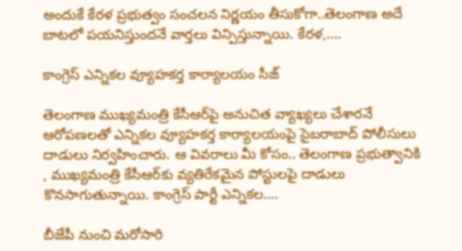అందుకే కేరళ ప్రభుత్వం సంచలన నిర్ణయం తీసుకోగా..తెలంగాణ అదే బాటలో పయనిస్తుందనే వార్తలు విన్పిస్తున్నాయి. కేరళ,….

కాంగ్రెస్ ఎన్నికల వ్యూహకర్త కార్యాలయం సీజ్

తెలంగాణ ముఖ్యమంత్రి కేసీఆర్‌పై అనుచిత వ్యాఖ్యలు చేశారనే ఆరోపణలతో ఎన్నికల వ్యూహకర్త కార్యాలయంపై సైబరాబాద్ పోలీసులు దాడులు నిర్వహించారు. ఆ వివరాలు మీ కోసం.. తెలంగాణ ప్రభుత్వానికి , ముఖ్యమంత్రి కేసీఆర్‌కు వ్యతిరేకమైన పోస్టులపై దాడులు కొనసాగుతున్నాయి. కాంగ్రెస్ పార్టీ ఎన్నికల….

బీజేపీ నుంచి మరోసారి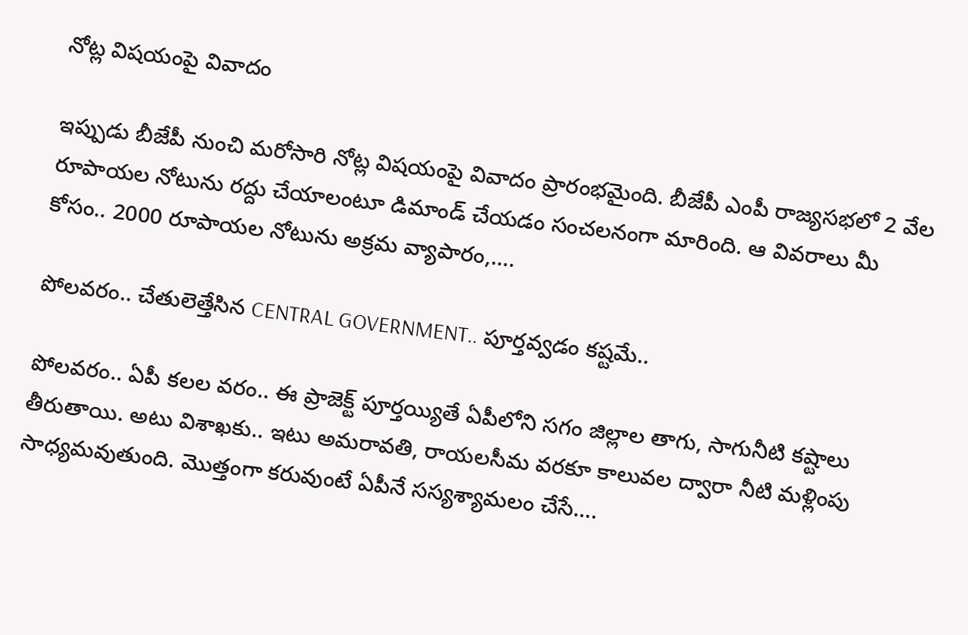నోట్ల విషయంపై వివాదం

ఇప్పుడు బీజేపీ నుంచి మరోసారి నోట్ల విషయంపై వివాదం ప్రారంభమైంది. బీజేపీ ఎంపీ రాజ్యసభలో 2 వేల రూపాయల నోటును రద్దు చేయాలంటూ డిమాండ్ చేయడం సంచలనంగా మారింది. ఆ వివరాలు మీ కోసం.. 2000 రూపాయల నోటును అక్రమ వ్యాపారం,….

పోలవరం.. చేతులెత్తేసిన CENTRAL GOVERNMENT.. పూర్తవ్వడం కష్టమే..

పోలవరం.. ఏపీ కలల వరం.. ఈ ప్రాజెక్ట్ పూర్తయ్యితే ఏపీలోని సగం జిల్లాల తాగు, సాగునీటి కష్టాలు తీరుతాయి. అటు విశాఖకు.. ఇటు అమరావతి, రాయలసీమ వరకూ కాలువల ద్వారా నీటి మళ్లింపు సాధ్యమవుతుంది. మొత్తంగా కరువుంటే ఏపీనే సస్యశ్యామలం చేసే….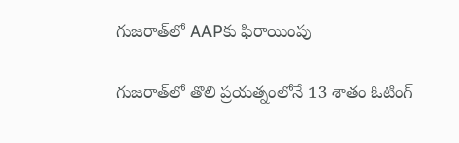గుజరాత్‌లో AAPకు ఫిరాయింపు

గుజరాత్‌లో తొలి ప్రయత్నంలోనే 13 శాతం ఓటింగ్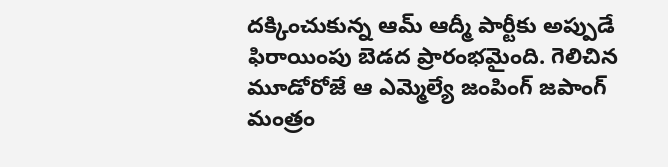దక్కించుకున్న ఆమ్ ఆద్మీ పార్టీకు అప్పుడే ఫిరాయింపు బెడద ప్రారంభమైంది. గెలిచిన మూడోరోజే ఆ ఎమ్మెల్యే జంపింగ్ జపాంగ్ మంత్రం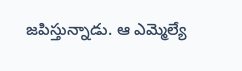జపిస్తున్నాడు. ఆ ఎమ్మెల్యే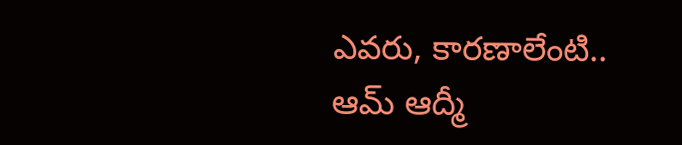ఎవరు, కారణాలేంటి.. ఆమ్ ఆద్మీ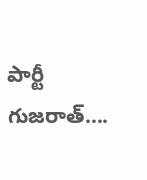పార్టీ గుజరాత్….